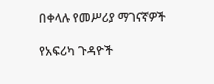በቀላሉ የመሥሪያ ማገናኛዎች

የአፍሪካ ጉዳዮች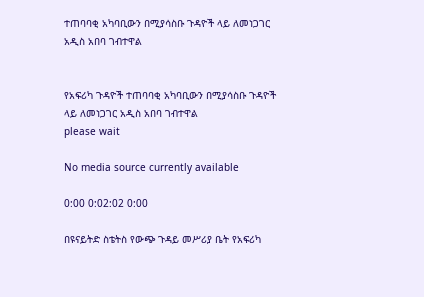ተጠባባቂ አካባቢውን በሚያሳስቡ ጉዳዮች ላይ ለመነጋገር አዲስ አበባ ገብተዋል


የአፍሪካ ጉዳዮች ተጠባባቂ አካባቢውን በሚያሳስቡ ጉዳዮች ላይ ለመነጋገር አዲስ አበባ ገብተዋል
please wait

No media source currently available

0:00 0:02:02 0:00

በዩናይትድ ስቴትስ የውጭ ጉዳይ መሥሪያ ቤት የአፍሪካ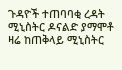ጉዳዮች ተጠባባቂ ረዳት ሚኒስትር ዶናልድ ያማሞቶ ዛሬ ከጠቅላይ ሚኒስትር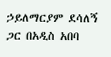ኃይለማርያም ደሳለኝ ጋር በአዲስ አበባ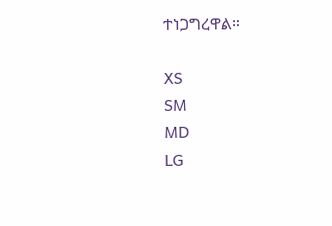ተነጋግረዋል።

XS
SM
MD
LG